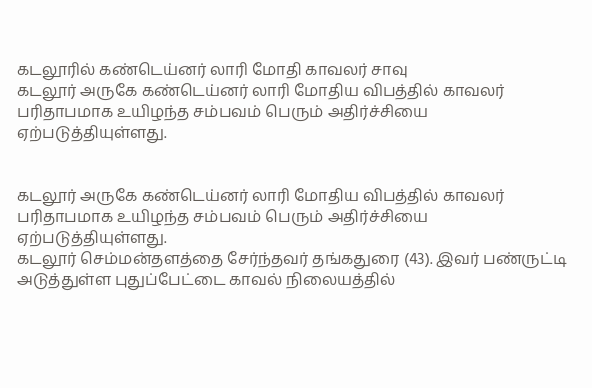கடலூரில் கண்டெய்னர் லாரி மோதி காவலர் சாவு
கடலூர் அருகே கண்டெய்னர் லாரி மோதிய விபத்தில் காவலர் பரிதாபமாக உயிழந்த சம்பவம் பெரும் அதிர்ச்சியை ஏற்படுத்தியுள்ளது.


கடலூர் அருகே கண்டெய்னர் லாரி மோதிய விபத்தில் காவலர் பரிதாபமாக உயிழந்த சம்பவம் பெரும் அதிர்ச்சியை ஏற்படுத்தியுள்ளது.
கடலூர் செம்மன்தளத்தை சேர்ந்தவர் தங்கதுரை (43). இவர் பண்ருட்டி அடுத்துள்ள புதுப்பேட்டை காவல் நிலையத்தில்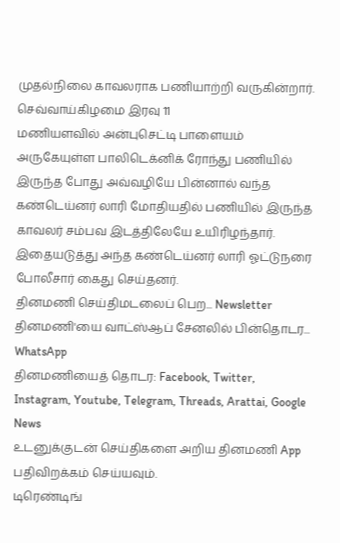முதல்நிலை காவலராக பணியாற்றி வருகின்றார். செவ்வாய்கிழமை இரவு 11
மணியளவில் அன்புசெட்டி பாளையம் அருகேயுள்ள பாலிடெக்னிக் ரோந்து பணியில் இருந்த போது அவ்வழியே பின்னால் வந்த கண்டெய்னர் லாரி மோதியதில் பணியில் இருந்த காவலர் சம்பவ இடத்திலேயே உயிரிழந்தார். இதையடுத்து அந்த கண்டெய்னர் லாரி ஓட்டுநரை போலீசார் கைது செய்தனர்.
தினமணி செய்திமடலைப் பெற... Newsletter
தினமணி'யை வாட்ஸ்ஆப் சேனலில் பின்தொடர... WhatsApp
தினமணியைத் தொடர: Facebook, Twitter, Instagram, Youtube, Telegram, Threads, Arattai, Google News
உடனுக்குடன் செய்திகளை அறிய தினமணி App பதிவிறக்கம் செய்யவும்.
டிரெண்டிங்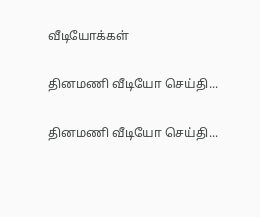வீடியோக்கள்

தினமணி வீடியோ செய்தி...

தினமணி வீடியோ செய்தி...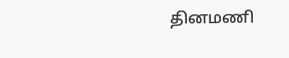தினமணி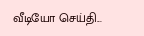வீடியோ செய்தி...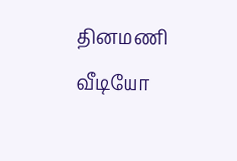தினமணி வீடியோ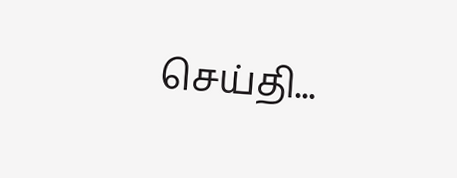செய்தி...